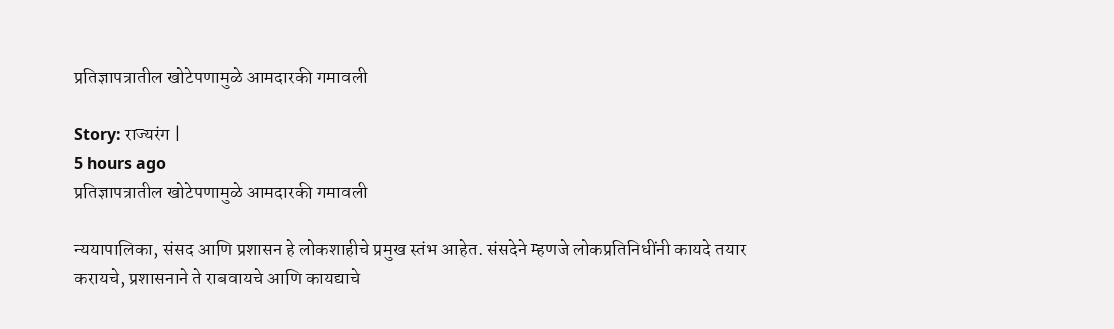प्रतिज्ञापत्रातील खोटेपणामुळे आमदारकी गमावली

Story: राज्यरंग |
5 hours ago
प्रतिज्ञापत्रातील खोटेपणामुळे आमदारकी गमावली

न्ययापालिका, संसद आणि प्रशासन हे लोकशाहीचे प्रमुख स्तंभ आहेत. संसदेने म्हणजे लोकप्रतिनिधींनी कायदे तयार करायचे, प्रशासनाने ते राबवायचे आणि कायद्याचे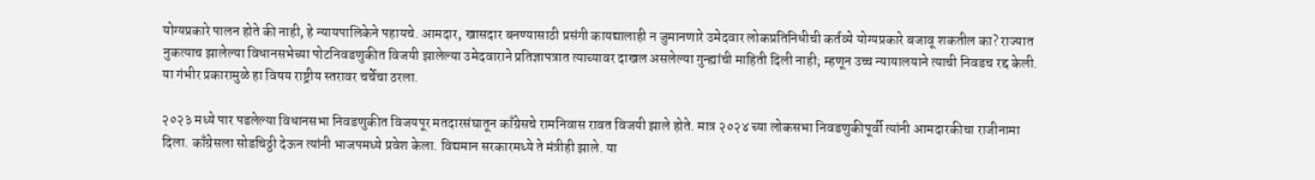योग्यप्रकारे पालन होते की नाही, हे न्यायपालिकेने पहायचे. आमदार, खासदार बनण्यासाठी प्रसंगी कायद्यालाही न जुमानणारे उमेदवार लोकप्रतिनिधीची कर्तव्ये योग्यप्रकारे बजावू शकतील का? राज्यात नुकत्याच झालेल्या विधानसभेच्या पोटनिवडणुकीत विजयी झालेल्या उमेदवाराने प्रतिज्ञापत्रात त्याच्यावर दाखल असलेल्या गुन्ह्यांची माहिती दिली नाही; म्हणून उच्च न्यायालयाने त्याची निवडच रद्द केली. या गंभीर प्रकारामुळे हा विषय राष्ट्रीय स्तरावर चर्चेचा ठरला.

२०२३ मध्ये पार पडलेल्या विधानसभा निवडणुकीत विजयपूर मतदारसंघातून काँग्रेसचे रामनिवास रावत विजयी झाले होते. मात्र २०२४ च्या लोकसभा निवडणुकीपूर्वी त्यांनी आमदारकीचा राजीनामा दिला. काँग्रेसला सोडचिठ्ठी देऊन त्यांनी भाजपमध्ये प्रवेश केला. विद्यमान सरकारमध्ये ते मंत्रीही झाले. या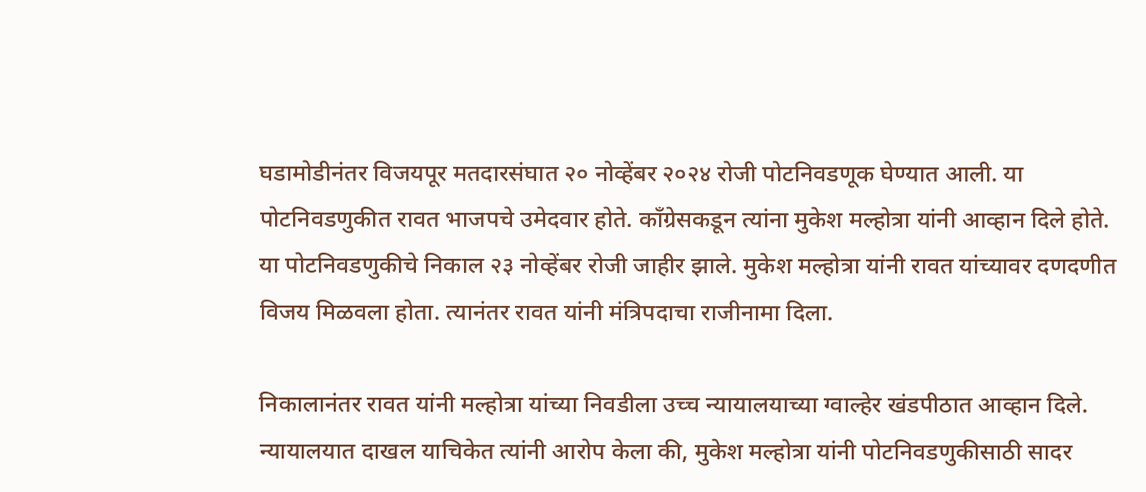घडामोडीनंतर विजयपूर मतदारसंघात २० नोव्हेंबर २०२४ रोजी पोटनिवडणूक घेण्यात आली. या पोटनिवडणुकीत रावत भाजपचे उमेदवार होते. काँग्रेसकडून त्यांना मुकेश मल्होत्रा यांनी आव्हान‌ दिले होते. या पोटनिवडणुकीचे निकाल २३ नोव्हेंबर रोजी जाहीर झाले. मुकेश मल्होत्रा यांनी रावत यांच्यावर दणदणीत विजय मिळवला होता. त्यानंतर रावत यांनी मंत्रिपदाचा राजीनामा दिला.

निकालानंतर रावत यांनी मल्होत्रा यांच्या निवडीला उच्च न्यायालयाच्या ग्वाल्हेर खंडपीठात आव्हान दिले. न्यायालयात दाखल याचिकेत त्यांनी आरोप केला की, मुकेश मल्होत्रा यांनी पोटनिवडणुकीसाठी सादर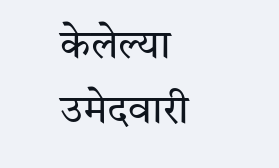केलेल्या उमेदवारी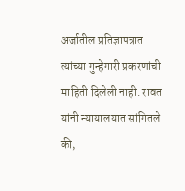अर्जातील प्रतिज्ञापत्रात त्यांच्या गुन्हेगारी प्रकरणांची माहिती दिलेली नाही. रावत यांनी न्यायालयात सांगितले की,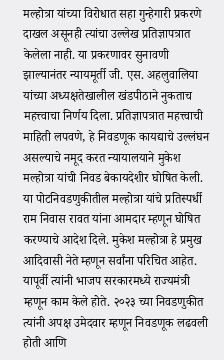मल्होत्रा यांच्या विरोधात सहा गुन्हेगारी प्रकरणे दाखल असूनही त्यांचा उल्लेख प्रतिज्ञापत्रात केलेला नाही. या प्रकरणावर सुनावणी झाल्यानंतर न्यायमूर्ती जी. एस. अहलुवालिया यांच्या अध्यक्षतेखालील खंडपीठाने नुकताच महत्त्वाचा निर्णय दिला. प्रतिज्ञापत्रात महत्त्वाची माहिती लपवणे, हे निवडणूक कायद्याचे उल्लंघन असल्याचे नमूद करत न्यायालयाने मुकेश मल्होत्रा यांची निवड बेकायदेशीर घोषित केली. या पोटनिवडणुकीतील मल्होत्रा यांचे प्रतिस्पर्धी राम निवास रावत यांना आमदार म्हणून घोषित करण्याचे आदेश दिले. मुकेश मल्होत्रा हे प्रमुख आदिवासी नेते म्हणून सर्वांना परिचित आहेत. यापूर्वी त्यांनी भाजप सरकारमध्ये राज्यमंत्री म्हणून काम केले होते. २०२३ च्या निवडणुकीत त्यांनी अपक्ष उमेदवार म्हणून निवडणूक लढवली होती आणि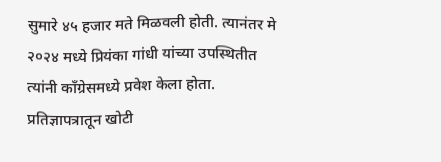सुमारे ४५ हजार मते मिळवली होती. त्यानंतर मे २०२४ मध्ये प्रियंका गांधी यांच्या उपस्थितीत त्यांनी काँग्रेसमध्ये प्रवेश केला होता. प्रतिज्ञापत्रातून खोटी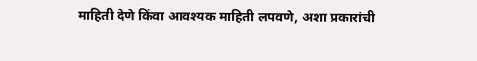माहिती देणे किंवा आवश्यक माहिती लपवणे, अशा प्रकारांची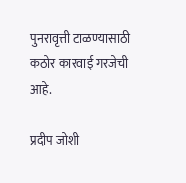पुनरावृत्ती टाळण्यासाठी कठोर कारवाई गरजेची आहे.

प्रदीप जोशी